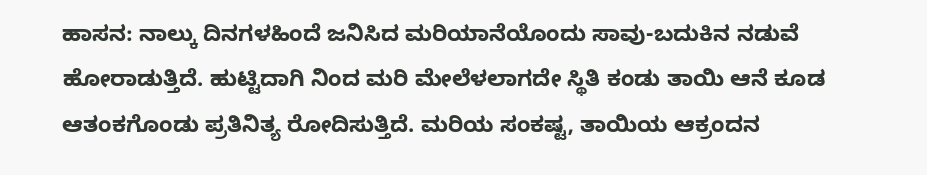ಹಾಸನ: ನಾಲ್ಕು ದಿನಗಳಹಿಂದೆ ಜನಿಸಿದ ಮರಿಯಾನೆಯೊಂದು ಸಾವು-ಬದುಕಿನ ನಡುವೆ ಹೋರಾಡುತ್ತಿದೆ. ಹುಟ್ಟಿದಾಗಿ ನಿಂದ ಮರಿ ಮೇಲೆಳಲಾಗದೇ ಸ್ಥಿತಿ ಕಂಡು ತಾಯಿ ಆನೆ ಕೂಡ ಆತಂಕಗೊಂಡು ಪ್ರತಿನಿತ್ಯ ರೋದಿಸುತ್ತಿದೆ. ಮರಿಯ ಸಂಕಷ್ಟ, ತಾಯಿಯ ಆಕ್ರಂದನ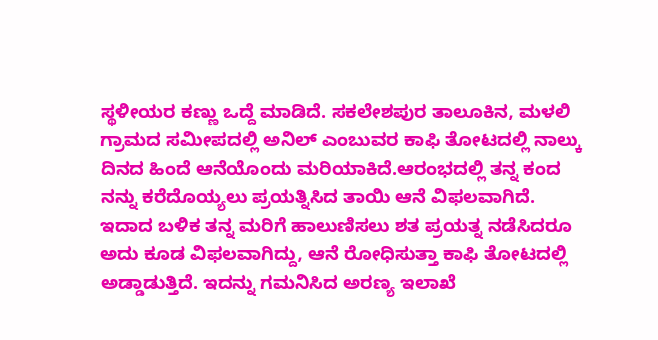ಸ್ಥಳೀಯರ ಕಣ್ಣು ಒದ್ದೆ ಮಾಡಿದೆ. ಸಕಲೇಶಪುರ ತಾಲೂಕಿನ, ಮಳಲಿ ಗ್ರಾಮದ ಸಮೀಪದಲ್ಲಿ ಅನಿಲ್ ಎಂಬುವರ ಕಾಫಿ ತೋಟದಲ್ಲಿ ನಾಲ್ಕು ದಿನದ ಹಿಂದೆ ಆನೆಯೊಂದು ಮರಿಯಾಕಿದೆ.ಆರಂಭದಲ್ಲಿ ತನ್ನ ಕಂದ ನನ್ನು ಕರೆದೊಯ್ಯಲು ಪ್ರಯತ್ನಿಸಿದ ತಾಯಿ ಆನೆ ವಿಫಲವಾಗಿದೆ. ಇದಾದ ಬಳಿಕ ತನ್ನ ಮರಿಗೆ ಹಾಲುಣಿಸಲು ಶತ ಪ್ರಯತ್ನ ನಡೆಸಿದರೂ ಅದು ಕೂಡ ವಿಫಲವಾಗಿದ್ದು, ಆನೆ ರೋಧಿಸುತ್ತಾ ಕಾಫಿ ತೋಟದಲ್ಲಿ ಅಡ್ಡಾಡುತ್ತಿದೆ. ಇದನ್ನು ಗಮನಿಸಿದ ಅರಣ್ಯ ಇಲಾಖೆ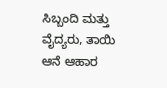ಸಿಬ್ಬಂದಿ ಮತ್ತು ವೈದ್ಯರು, ತಾಯಿ ಆನೆ ಆಹಾರ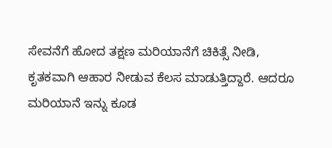ಸೇವನೆಗೆ ಹೋದ ತಕ್ಷಣ ಮರಿಯಾನೆಗೆ ಚಿಕಿತ್ಸೆ ನೀಡಿ, ಕೃತಕವಾಗಿ ಆಹಾರ ನೀಡುವ ಕೆಲಸ ಮಾಡುತ್ತಿದ್ದಾರೆ. ಆದರೂ ಮರಿಯಾನೆ ಇನ್ನು ಕೂಡ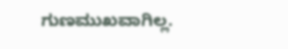ಗುಣಮುಖವಾಗಿಲ್ಲ.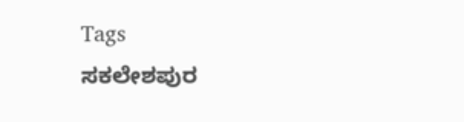Tags
ಸಕಲೇಶಪುರ